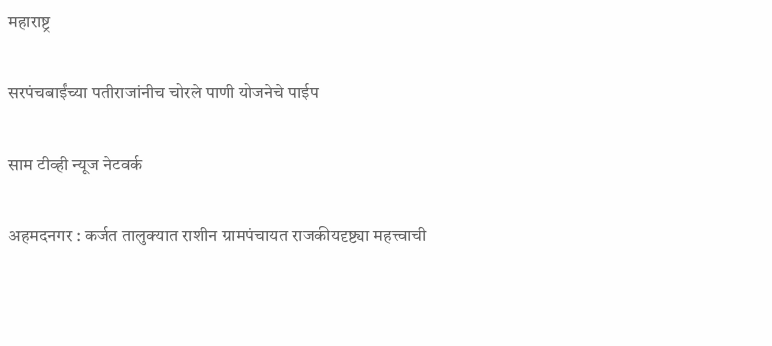महाराष्ट्र

सरपंचबाईंच्या पतीराजांनीच चोरले पाणी योजनेचे पाईप

साम टीव्ही न्यूज नेटवर्क

अहमदनगर : कर्जत तालुक्यात राशीन ग्रामपंचायत राजकीयदृष्ट्या महत्त्वाची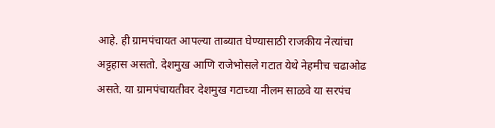आहे. ही ग्रामपंचायत आपल्या ताब्यात घेण्यासाठी राजकीय नेत्यांचा अट्टहास असतो. देशमुख आणि राजेभोसले गटात येथे नेहमीच चढाओढ असते. या ग्रामपंचायतीवर देशमुख गटाच्या नीलम साळवे या सरपंच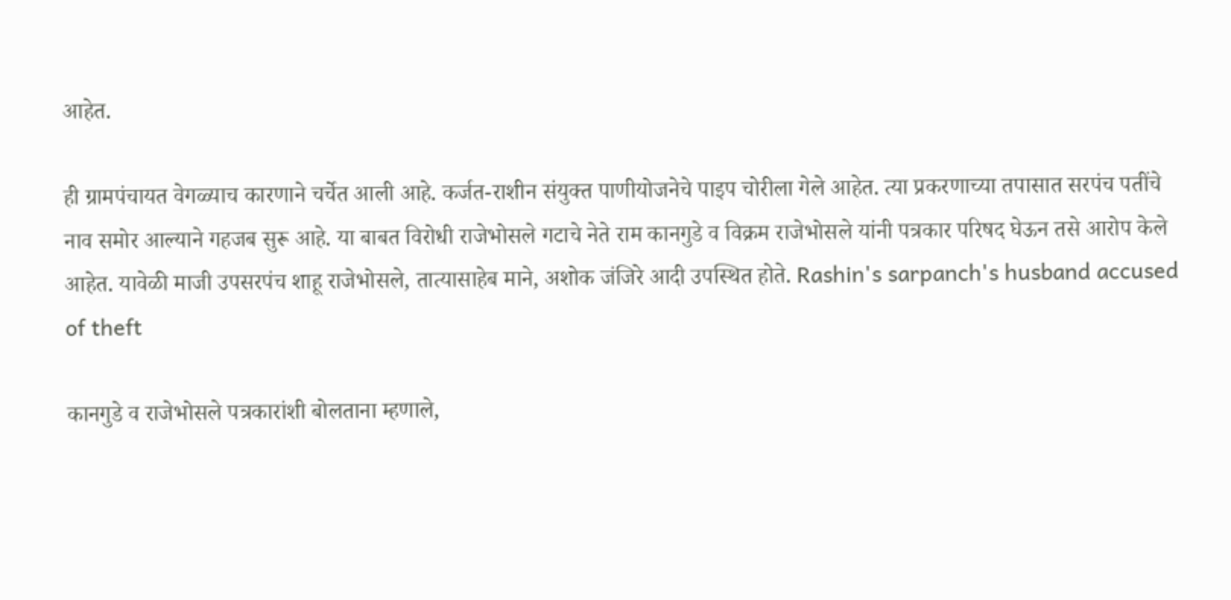आहेत.

ही ग्रामपंचायत वेगळ्याच कारणाने चर्चेत आली आहे. कर्जत-राशीन संयुक्त पाणीयोजनेचे पाइप चोरीला गेले आहेत. त्या प्रकरणाच्या तपासात सरपंच पतींचे नाव समोर आल्याने गहजब सुरू आहे. या बाबत विरोधी राजेभोसले गटाचे नेते राम कानगुडे व विक्रम राजेभोसले यांनी पत्रकार परिषद घेऊन तसे आरोप केले आहेत. यावेळी माजी उपसरपंच शाहू राजेभोसले, तात्यासाहेब माने, अशोक जंजिरे आदी उपस्थित होते. Rashin's sarpanch's husband accused of theft

कानगुडे व राजेभोसले पत्रकारांशी बोलताना म्हणाले,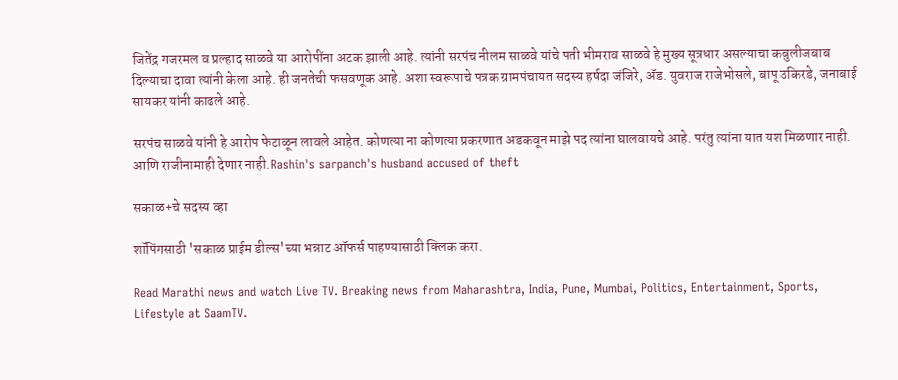जितेंद्र गजरमल व प्रल्हाद साळवे या आरोपींना अटक झाली आहे. त्यांनी सरपंच नीलम साळवे यांचे पती भीमराव साळवे हे मुख्य सूत्रधार असल्याचा कबुलीजबाब दिल्याचा दावा त्यांनी केला आहे. ही जनतेची फसवणूक आहे. अशा स्वरूपाचे पत्रक ग्रामपंचायत सदस्य हर्षदा जंजिरे, ॲड. युवराज राजेभोसले, बापू उकिरडे, जनाबाई सायकर यांनी काढले आहे.

सरपंच साळवे यांनी हे आरोप फेटाळून लावले आहेत. कोणत्या ना कोणत्या प्रकरणात अडकवून माझे पद त्यांना घालवायचे आहे. परंतु त्यांना यात यश मिळणार नाही. आणि राजीनामाही देणार नाही.Rashin's sarpanch's husband accused of theft

सकाळ+चे सदस्य व्हा

शॉपिंगसाठी 'सकाळ प्राईम डील्स'च्या भन्नाट ऑफर्स पाहण्यासाठी क्लिक करा.

Read Marathi news and watch Live TV. Breaking news from Maharashtra, India, Pune, Mumbai, Politics, Entertainment, Sports, Lifestyle at SaamTV.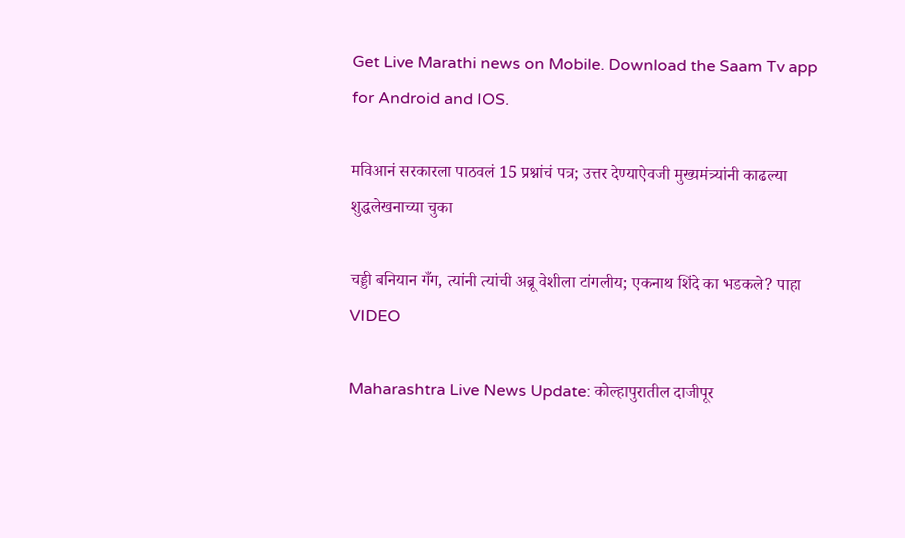Get Live Marathi news on Mobile. Download the Saam Tv app for Android and IOS.

मविआनं सरकारला पाठवलं 15 प्रश्नांचं पत्र; उत्तर देण्याऐवजी मुख्यमंत्र्यांनी काढल्या शुद्धलेखनाच्या चुका

चड्डी बनियान गँग, त्यांनी त्यांची अब्रू वेशीला टांगलीय; एकनाथ शिंदे का भडकले? पाहा VIDEO

Maharashtra Live News Update: कोल्हापुरातील दाजीपूर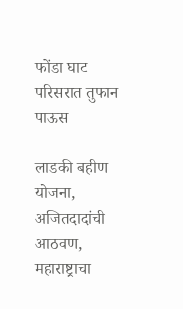फोंडा घाट परिसरात तुफान पाऊस

लाडकी बहीण योजना, अजितदादांची आठवण, महाराष्ट्राचा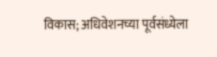विकास; अधिवेशनच्या पूर्वसंध्येला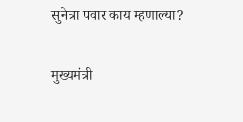सुनेत्रा पवार काय म्हणाल्या?

मुख्यमंत्री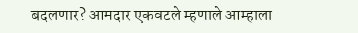बदलणार? आमदार एकवटले म्हणाले आम्हाला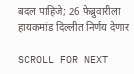बदल पाहिजे; 26 फेब्रुवारीला हायकमांड दिल्लीत निर्णय देणार

SCROLL FOR NEXT